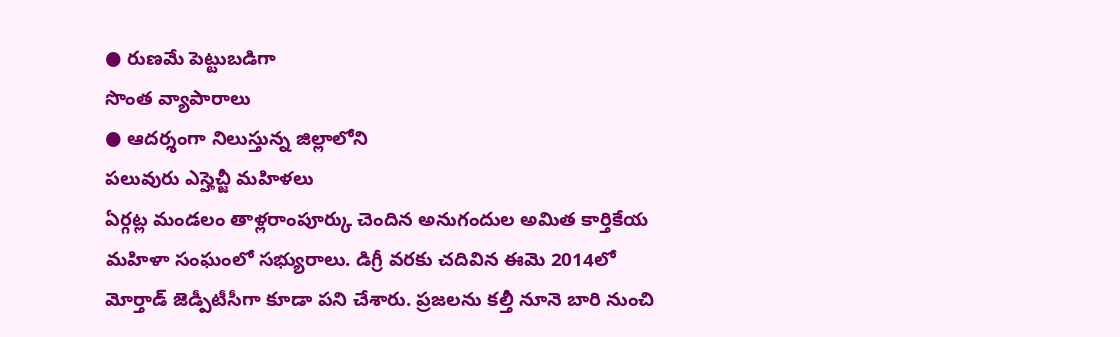● రుణమే పెట్టుబడిగా
సొంత వ్యాపారాలు
● ఆదర్శంగా నిలుస్తున్న జిల్లాలోని
పలువురు ఎస్హెచ్జీ మహిళలు
ఏర్గట్ల మండలం తాళ్లరాంపూర్కు చెందిన అనుగందుల అమిత కార్తికేయ మహిళా సంఘంలో సభ్యురాలు. డిగ్రీ వరకు చదివిన ఈమె 2014లో మోర్తాడ్ జెడ్పీటీసీగా కూడా పని చేశారు. ప్రజలను కల్తీ నూనె బారి నుంచి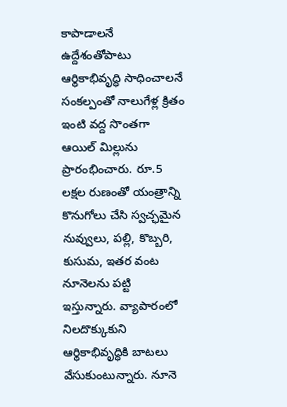కాపాడాలనే ఉద్దేశంతోపాటు ఆర్థికాభివృద్ధి సాధించాలనే సంకల్పంతో నాలుగేళ్ల క్రితం ఇంటి వద్ద సొంతగా ఆయిల్ మిల్లును ప్రారంభించారు. రూ.5 లక్షల రుణంతో యంత్రాన్ని కొనుగోలు చేసి స్వచ్ఛమైన నువ్వులు, పల్లి, కొబ్బరి, కుసుమ, ఇతర వంట నూనెలను పట్టి ఇస్తున్నారు. వ్యాపారంలో నిలదొక్కుకుని ఆర్థికాభివృద్ధికి బాటలు వేసుకుంటున్నారు. నూనె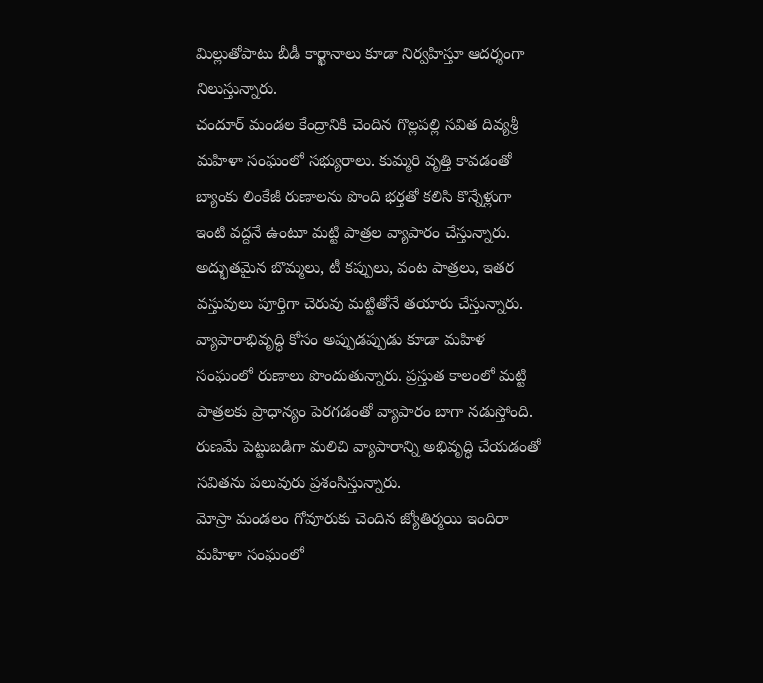మిల్లుతోపాటు బీడీ కార్ఖానాలు కూడా నిర్వహిస్తూ ఆదర్శంగా నిలుస్తున్నారు.
చందూర్ మండల కేంద్రానికి చెందిన గొల్లపల్లి సవిత దివ్యశ్రీ మహిళా సంఘంలో సభ్యురాలు. కుమ్మరి వృత్తి కావడంతో బ్యాంకు లింకేజీ రుణాలను పొంది భర్తతో కలిసి కొన్నేళ్లుగా ఇంటి వద్దనే ఉంటూ మట్టి పాత్రల వ్యాపారం చేస్తున్నారు. అద్భుతమైన బొమ్మలు, టీ కప్పులు, వంట పాత్రలు, ఇతర వస్తువులు పూర్తిగా చెరువు మట్టితోనే తయారు చేస్తున్నారు. వ్యాపారాభివృద్ధి కోసం అప్పుడప్పుడు కూడా మహిళ సంఘంలో రుణాలు పొందుతున్నారు. ప్రస్తుత కాలంలో మట్టి పాత్రలకు ప్రాధాన్యం పెరగడంతో వ్యాపారం బాగా నడుస్తోంది. రుణమే పెట్టుబడిగా మలిచి వ్యాపారాన్ని అభివృద్ధి చేయడంతో సవితను పలువురు ప్రశంసిస్తున్నారు.
మోస్రా మండలం గోవూరుకు చెందిన జ్యోతిర్మయి ఇందిరా మహిళా సంఘంలో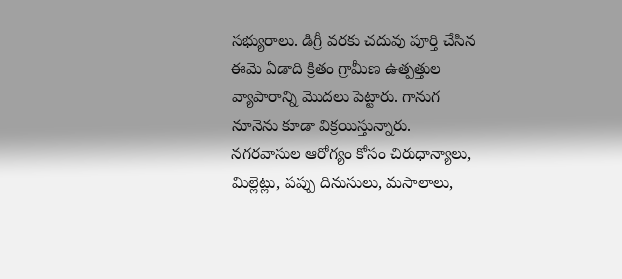సభ్యురాలు. డిగ్రీ వరకు చదువు పూర్తి చేసిన ఈమె ఏడాది క్రితం గ్రామీణ ఉత్పత్తుల వ్యాపారాన్ని మొదలు పెట్టారు. గానుగ నూనెను కూడా విక్రయిస్తున్నారు. నగరవాసుల ఆరోగ్యం కోసం చిరుధాన్యాలు, మిల్లెట్లు, పప్పు దినుసులు, మసాలాలు,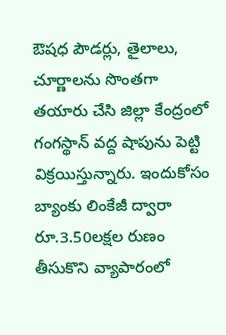ఔషధ పౌడర్లు, తైలాలు, చూర్ణాలను సొంతగా తయారు చేసి జిల్లా కేంద్రంలో గంగస్థాన్ వద్ద షాపును పెట్టి విక్రయిస్తున్నారు. ఇందుకోసం బ్యాంకు లింకేజీ ద్వారా రూ.3.50లక్షల రుణం తీసుకొని వ్యాపారంలో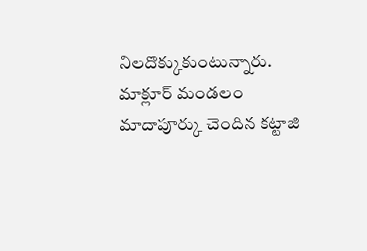నిలదొక్కుకుంటున్నారు.
మాక్లూర్ మండలం మాదాపూర్కు చెందిన కట్టాజి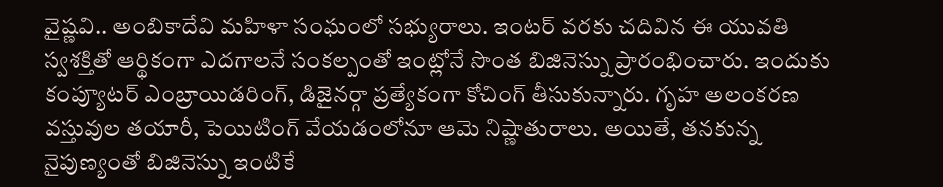వైష్ణవి.. అంబికాదేవి మహిళా సంఘంలో సభ్యురాలు. ఇంటర్ వరకు చదివిన ఈ యువతి స్వశక్తితో ఆర్థికంగా ఎదగాలనే సంకల్పంతో ఇంట్లోనే సొంత బిజినెస్ను ప్రారంభించారు. ఇందుకు కంప్యూటర్ ఎంబ్రాయిడరింగ్, డిజైనర్గా ప్రత్యేకంగా కోచింగ్ తీసుకున్నారు. గృహ అలంకరణ వస్తువుల తయారీ, పెయిటింగ్ వేయడంలోనూ ఆమె నిష్ణాతురాలు. అయితే, తనకున్న నైపుణ్యంతో బిజినెస్ను ఇంటికే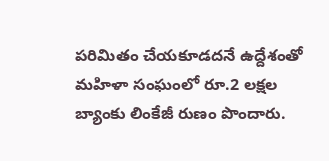పరిమితం చేయకూడదనే ఉద్దేశంతో మహిళా సంఘంలో రూ.2 లక్షల బ్యాంకు లింకేజీ రుణం పొందారు.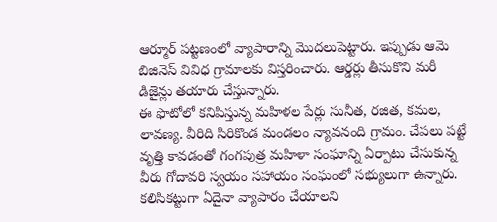ఆర్మూర్ పట్టణంలో వ్యాపారాన్ని మొదలుపెట్టారు. ఇప్పుడు ఆమె బిజినెస్ వివిధ గ్రామాలకు విస్తరించారు. ఆర్డర్లు తీసుకొని మరీ డిజైన్లు తయారు చేస్తున్నారు.
ఈ ఫొటోలో కనిపిస్తున్న మహిళల పేర్లు సునీత, రజిత, కమల, లావణ్య. వీరిది సిరికొండ మండలం న్యావనంది గ్రామం. చేపలు పట్టే వృత్తి కావడంతో గంగపుత్ర మహిళా సంఘాన్ని ఏర్పాటు చేసుకున్న వీరు గోదావరి స్వయం సహాయం సంఘంలో సభ్యులుగా ఉన్నారు. కలిసికట్టుగా ఏదైనా వ్యాపారం చేయాలని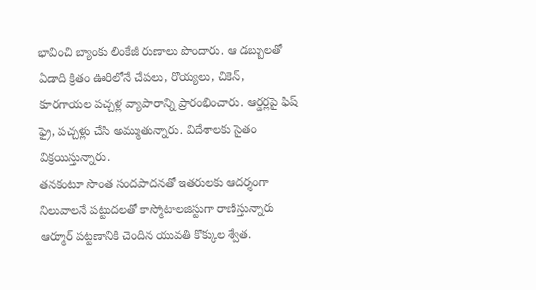భావించి బ్యాంకు లింకేజీ రుణాలు పొందారు. ఆ డబ్బులతో ఏడాది క్రితం ఊరిలోనే చేపలు, రొయ్యలు, చికెన్, కూరగాయల పచ్చళ్ల వ్యాపారాన్ని ప్రారంభించారు. ఆర్డర్లపై ఫిష్ ఫ్రై, పచ్చళ్లు చేసి అమ్ముతున్నారు. విదేశాలకు సైతం విక్రయిస్తున్నారు.
తనకంటూ సొంత సందపాదనతో ఇతరులకు ఆదర్శంగా నిలువాలనే పట్టుదలతో కాస్మోటాలజిస్టుగా రాణిస్తున్నారు ఆర్మూర్ పట్టణానికి చెందిన యువతి కొక్కుల శ్వేత.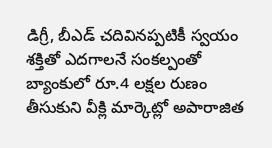డిగ్రీ, బీఎడ్ చదివినప్పటికీ స్వయం శక్తితో ఎదగాలనే సంకల్పంతో బ్యాంకులో రూ.4 లక్షల రుణం తీసుకుని వీక్లి మార్కెట్లో అపారాజిత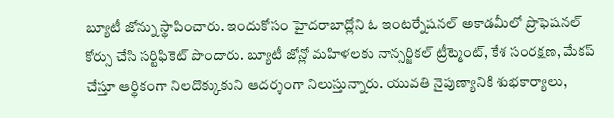బ్యూటీ జోన్ను స్థాపించారు. ఇందుకోసం హైదరాబాద్లోని ఓ ఇంటర్నేషనల్ అకాడమీలో ప్రొఫెషనల్ కోర్సు చేసి సర్టిఫికెట్ పొందారు. బ్యూటీ జోన్లో మహిళలకు నాన్సర్జికల్ ట్రీట్మెంట్, కేశ సంరక్షణ, మేకప్ చేస్తూ ఆర్థికంగా నిలదొక్కుకుని ఆదర్శంగా నిలుస్తున్నారు. యువతి నైపుణ్యానికి శుభకార్యాలు,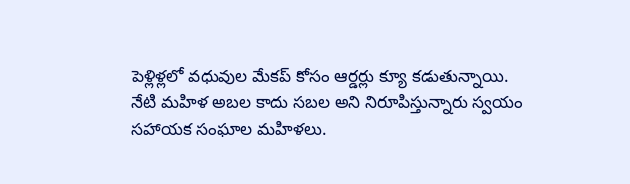పెళ్లిళ్లలో వధువుల మేకప్ కోసం ఆర్డర్లు క్యూ కడుతున్నాయి.
నేటి మహిళ అబల కాదు సబల అని నిరూపిస్తున్నారు స్వయం సహాయక సంఘాల మహిళలు.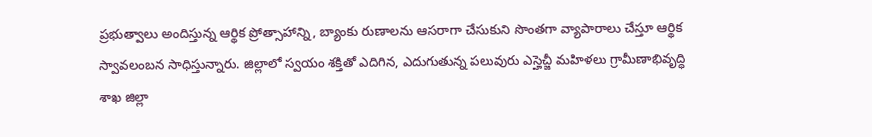ప్రభుత్వాలు అందిస్తున్న ఆర్థిక ప్రోత్సాహాన్ని, బ్యాంకు రుణాలను ఆసరాగా చేసుకుని సొంతగా వ్యాపారాలు చేస్తూ ఆర్థిక స్వావలంబన సాధిస్తున్నారు. జిల్లాలో స్వయం శక్తితో ఎదిగిన, ఎదుగుతున్న పలువురు ఎస్హెచ్జీ మహిళలు గ్రామీణాభివృద్ధి శాఖ జిల్లా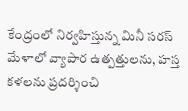కేంద్రంలో నిర్వహిస్తున్న మినీ సరస్ మేళాలో వ్యాపార ఉత్పత్తులను, హస్త కళలను ప్రదర్శించి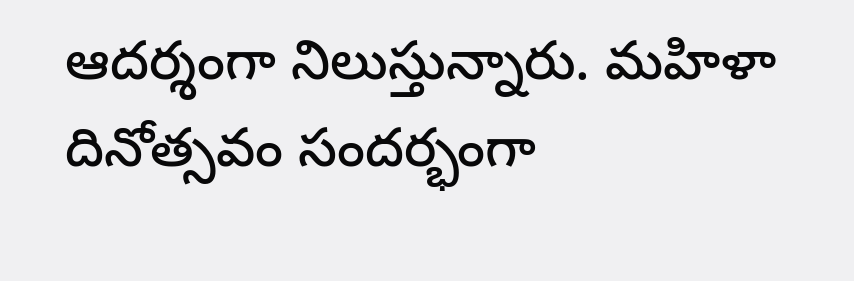ఆదర్శంగా నిలుస్తున్నారు. మహిళా దినోత్సవం సందర్భంగా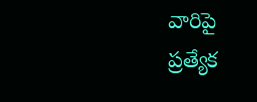వారిపై ప్రత్యేక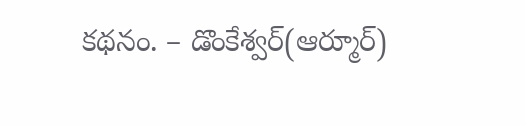కథనం. – డొంకేశ్వర్(ఆర్మూర్)